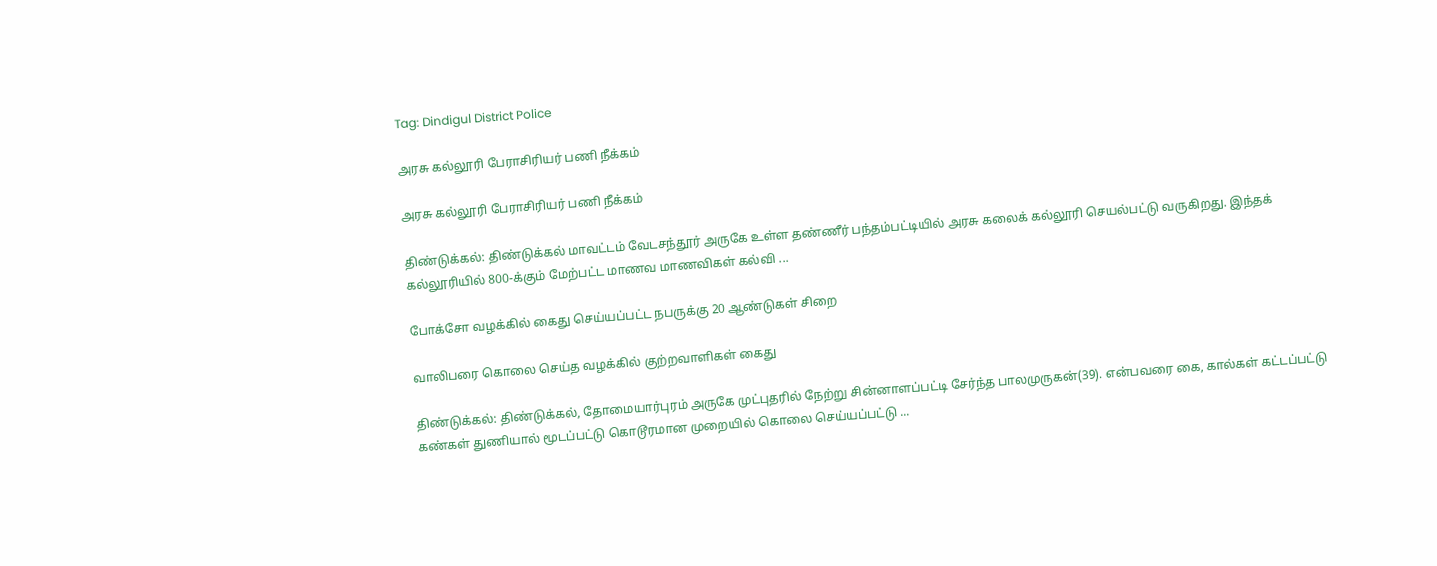Tag: Dindigul District Police

அரசு கல்லூரி பேராசிரியர் பணி நீக்கம்

அரசு கல்லூரி பேராசிரியர் பணி நீக்கம்

திண்டுக்கல்: திண்டுக்கல் மாவட்டம் வேடசந்தூர் அருகே உள்ள தண்ணீர் பந்தம்பட்டியில் அரசு கலைக் கல்லூரி செயல்பட்டு வருகிறது. இந்தக் கல்லூரியில் 800-க்கும் மேற்பட்ட மாணவ மாணவிகள் கல்வி ...

போக்சோ வழக்கில் கைது செய்யப்பட்ட நபருக்கு 20 ஆண்டுகள் சிறை

வாலிபரை கொலை செய்த வழக்கில் குற்றவாளிகள் கைது

திண்டுக்கல்: திண்டுக்கல், தோமையார்புரம் அருகே முட்புதரில் நேற்று சின்னாளப்பட்டி சேர்ந்த பாலமுருகன்(39). என்பவரை கை, கால்கள் கட்டப்பட்டு கண்கள் துணியால் மூடப்பட்டு கொடூரமான முறையில் கொலை செய்யப்பட்டு ...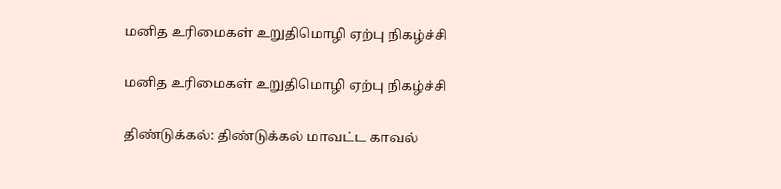மனித உரிமைகள் உறுதிமொழி ஏற்பு நிகழ்ச்சி

மனித உரிமைகள் உறுதிமொழி ஏற்பு நிகழ்ச்சி

திண்டுக்கல்: திண்டுக்கல் மாவட்ட காவல்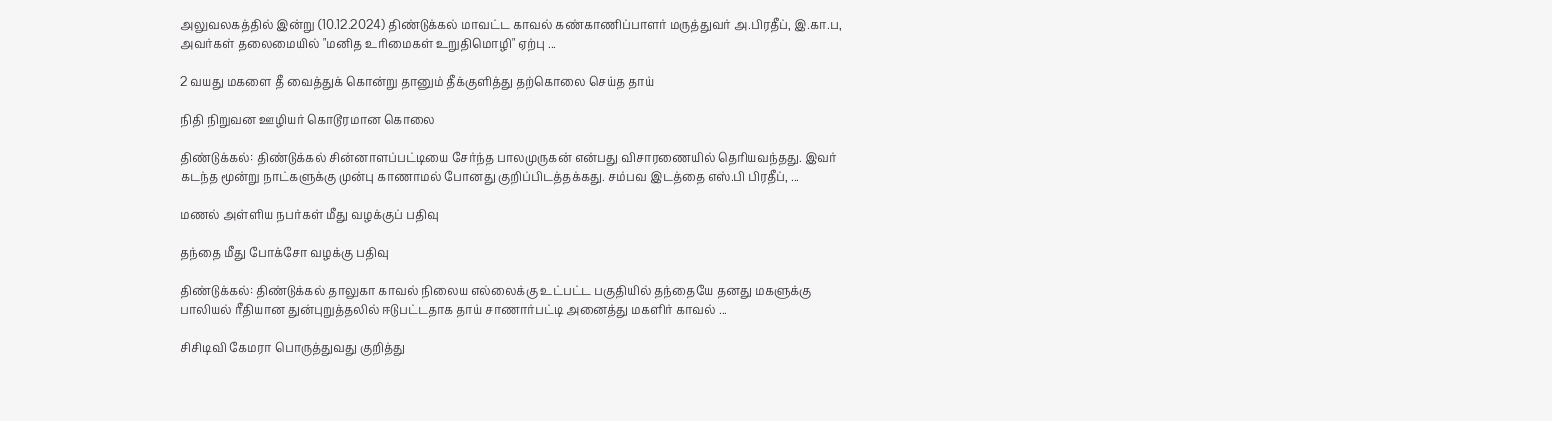அலுவலகத்தில் இன்று (10.12.2024) திண்டுக்கல் மாவட்ட காவல் கண்காணிப்பாளர் மருத்துவர் அ.பிரதீப், இ.கா.ப, அவர்கள் தலைமையில் "மனித உரிமைகள் உறுதிமொழி" ஏற்பு ...

2 வயது மகளை தீ வைத்துக் கொன்று தானும் தீக்குளித்து தற்கொலை செய்த தாய்

நிதி நிறுவன ஊழியர் கொடூரமான கொலை

திண்டுக்கல்: திண்டுக்கல் சின்னாளப்பட்டியை சேர்ந்த பாலமுருகன் என்பது விசாரணையில் தெரியவந்தது. இவர் கடந்த மூன்று நாட்களுக்கு முன்பு காணாமல் போனது குறிப்பிடத்தக்கது. சம்பவ இடத்தை எஸ்.பி பிரதீப், ...

மணல் அள்ளிய நபர்கள் மீது வழக்குப் பதிவு

தந்தை மீது போக்சோ வழக்கு பதிவு

திண்டுக்கல்: திண்டுக்கல் தாலுகா காவல் நிலைய எல்லைக்கு உட்பட்ட பகுதியில் தந்தையே தனது மகளுக்கு பாலியல் ரீதியான துன்புறுத்தலில் ஈடுபட்டதாக தாய் சாணார்பட்டி அனைத்து மகளிர் காவல் ...

சிசிடிவி கேமரா பொருத்துவது குறித்து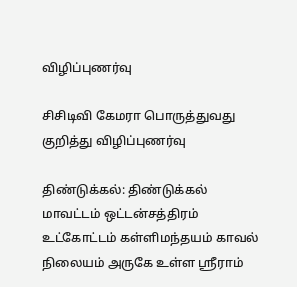விழிப்புணர்வு

சிசிடிவி கேமரா பொருத்துவது குறித்து விழிப்புணர்வு

திண்டுக்கல்: திண்டுக்கல் மாவட்டம் ஒட்டன்சத்திரம் உட்கோட்டம் கள்ளிமந்தயம் காவல் நிலையம் அருகே உள்ள ஸ்ரீராம்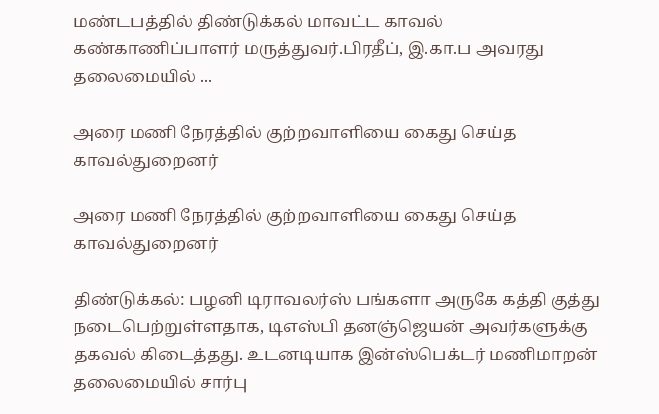மண்டபத்தில் திண்டுக்கல் மாவட்ட காவல் கண்காணிப்பாளர் மருத்துவர்.பிரதீப், இ.கா.ப அவரது தலைமையில் ...

அரை மணி நேரத்தில் குற்றவாளியை கைது செய்த காவல்துறைனர்

அரை மணி நேரத்தில் குற்றவாளியை கைது செய்த காவல்துறைனர்

திண்டுக்கல்: பழனி டிராவலர்ஸ் பங்களா அருகே கத்தி குத்து நடைபெற்றுள்ளதாக, டிஎஸ்பி தனஞ்ஜெயன் அவர்களுக்கு தகவல் கிடைத்தது. உடனடியாக இன்ஸ்பெக்டர் மணிமாறன் தலைமையில் சார்பு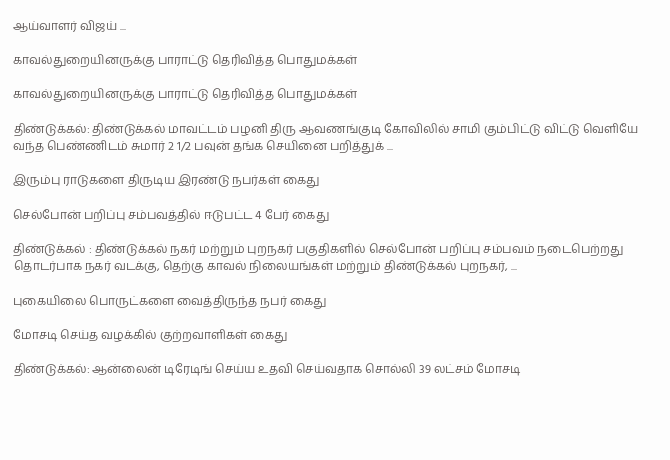ஆய்வாளர் விஜய் ...

காவல்துறையினருக்கு பாராட்டு தெரிவித்த பொதுமக்கள்

காவல்துறையினருக்கு பாராட்டு தெரிவித்த பொதுமக்கள்

திண்டுக்கல்: திண்டுக்கல் மாவட்டம் பழனி திரு ஆவணங்குடி கோவிலில் சாமி கும்பிட்டு விட்டு வெளியே வந்த பெண்ணிடம் சுமார் 2 1/2 பவுன் தங்க செயினை பறித்துக் ...

இரும்பு ராடுகளை திருடிய இரண்டு நபர்கள் கைது

செல்போன் பறிப்பு சம்பவத்தில் ஈடுபட்ட 4 பேர் கைது

திண்டுக்கல் : திண்டுக்கல் நகர் மற்றும் புறநகர் பகுதிகளில் செல்போன் பறிப்பு சம்பவம் நடைபெற்றது தொடர்பாக நகர் வடக்கு, தெற்கு காவல் நிலையங்கள் மற்றும் திண்டுக்கல் புறநகர், ...

புகையிலை பொருட்களை வைத்திருந்த நபர் கைது

மோசடி செய்த வழக்கில் குற்றவாளிகள் கைது

திண்டுக்கல்: ஆன்லைன் டிரேடிங் செய்ய உதவி செய்வதாக சொல்லி 39 லட்சம் மோசடி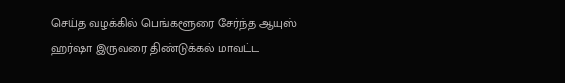செய்த வழக்கில் பெங்களூரை சேர்ந்த ஆயுஸ் ஹர்ஷா இருவரை திண்டுக்கல் மாவட்ட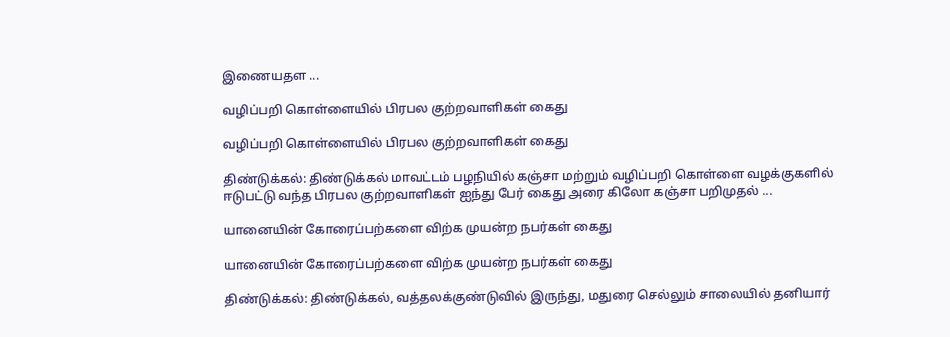இணையதள ...

வழிப்பறி கொள்ளையில் பிரபல குற்றவாளிகள் கைது

வழிப்பறி கொள்ளையில் பிரபல குற்றவாளிகள் கைது

திண்டுக்கல்: திண்டுக்கல் மாவட்டம் பழநியில் கஞ்சா மற்றும் வழிப்பறி கொள்ளை வழக்குகளில் ஈடுபட்டு வந்த பிரபல குற்றவாளிகள் ஐந்து பேர் கைது அரை கிலோ கஞ்சா பறிமுதல் ...

யானையின் கோரைப்பற்களை விற்க முயன்ற நபர்கள் கைது

யானையின் கோரைப்பற்களை விற்க முயன்ற நபர்கள் கைது

திண்டுக்கல்: திண்டுக்கல், வத்தலக்குண்டுவில் இருந்து, மதுரை செல்லும் சாலையில் தனியார்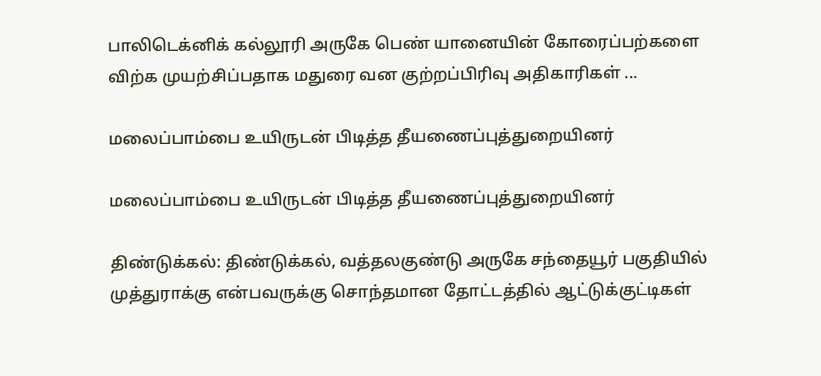பாலிடெக்னிக் கல்லூரி அருகே பெண் யானையின் கோரைப்பற்களை விற்க முயற்சிப்பதாக மதுரை வன குற்றப்பிரிவு அதிகாரிகள் ...

மலைப்பாம்பை உயிருடன் பிடித்த தீயணைப்புத்துறையினர்

மலைப்பாம்பை உயிருடன் பிடித்த தீயணைப்புத்துறையினர்

திண்டுக்கல்: திண்டுக்கல், வத்தலகுண்டு அருகே சந்தையூர் பகுதியில் முத்துராக்கு என்பவருக்கு சொந்தமான தோட்டத்தில் ஆட்டுக்குட்டிகள்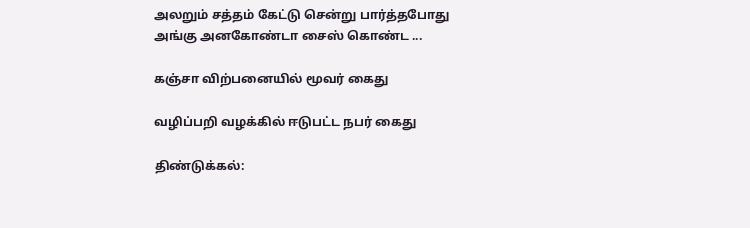அலறும் சத்தம் கேட்டு சென்று பார்த்தபோது அங்கு அனகோண்டா சைஸ் கொண்ட ...

கஞ்சா விற்பனையில் மூவர் கைது

வழிப்பறி வழக்கில் ஈடுபட்ட நபர் கைது

திண்டுக்கல்: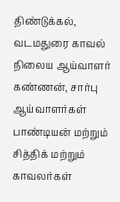திண்டுக்கல், வடமதுரை காவல் நிலைய ஆய்வாளர் கண்ணன், சார்பு ஆய்வாளர்கள் பாண்டியன் மற்றும் சித்திக் மற்றும் காவலர்கள்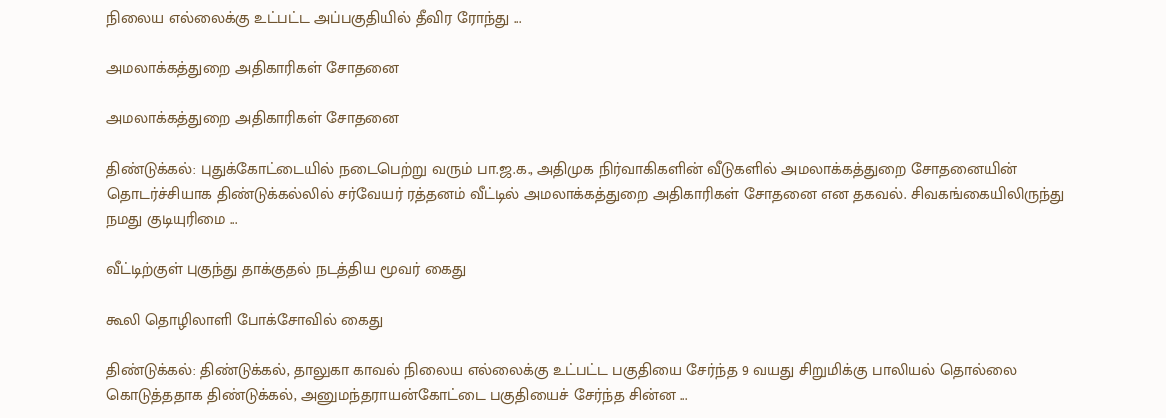நிலைய எல்லைக்கு உட்பட்ட அப்பகுதியில் தீவிர ரோந்து ...

அமலாக்கத்துறை அதிகாரிகள் சோதனை

அமலாக்கத்துறை அதிகாரிகள் சோதனை

திண்டுக்கல்: புதுக்கோட்டையில் நடைபெற்று வரும் பா.ஜ.க., அதிமுக நிர்வாகிகளின் வீடுகளில் அமலாக்கத்துறை சோதனையின் தொடர்ச்சியாக திண்டுக்கல்லில் சர்வேயர் ரத்தனம் வீட்டில் அமலாக்கத்துறை அதிகாரிகள் சோதனை என தகவல். சிவகங்கையிலிருந்து நமது குடியுரிமை ...

வீட்டிற்குள் புகுந்து தாக்குதல் நடத்திய மூவர் கைது

கூலி தொழிலாளி போக்சோவில் கைது

திண்டுக்கல்: திண்டுக்கல், தாலுகா காவல் நிலைய எல்லைக்கு உட்பட்ட பகுதியை சேர்ந்த 9 வயது சிறுமிக்கு பாலியல் தொல்லை கொடுத்ததாக திண்டுக்கல், அனுமந்தராயன்கோட்டை பகுதியைச் சேர்ந்த சின்ன ...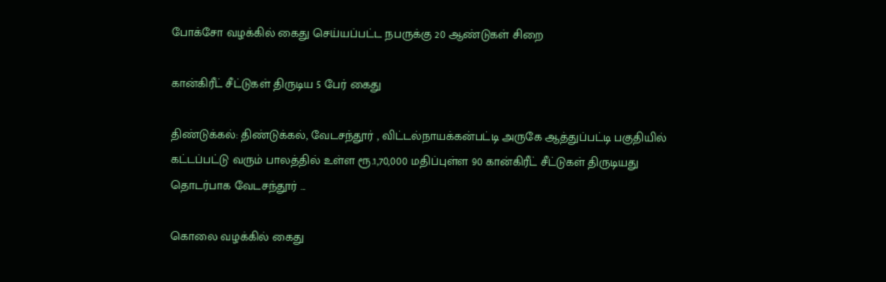போக்சோ வழக்கில் கைது செய்யப்பட்ட நபருக்கு 20 ஆண்டுகள் சிறை

கான்கிரீட் சீட்டுகள் திருடிய 5 பேர் கைது

திண்டுக்கல்: திண்டுக்கல், வேடசந்தூர் , விட்டல்நாயக்கன்பட்டி அருகே ஆத்துப்பட்டி பகுதியில் கட்டப்பட்டு வரும் பாலத்தில் உள்ள ரூ.1,70,000 மதிப்புள்ள 90 கான்கிரீட் சீட்டுகள் திருடியது தொடர்பாக வேடசந்தூர் ...

கொலை வழக்கில் கைது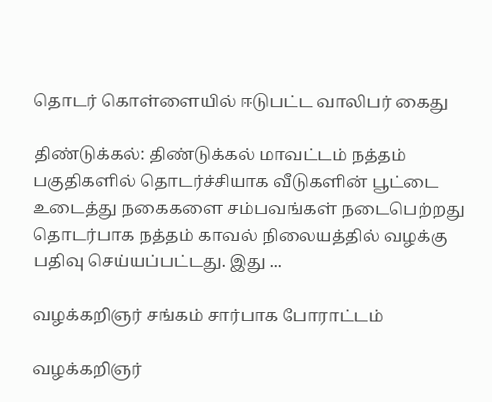தொடர் கொள்ளையில் ஈடுபட்ட வாலிபர் கைது

திண்டுக்கல்: திண்டுக்கல் மாவட்டம் நத்தம் பகுதிகளில் தொடர்ச்சியாக வீடுகளின் பூட்டை உடைத்து நகைகளை சம்பவங்கள் நடைபெற்றது தொடர்பாக நத்தம் காவல் நிலையத்தில் வழக்கு பதிவு செய்யப்பட்டது. இது ...

வழக்கறிஞர் சங்கம் சார்பாக போராட்டம்

வழக்கறிஞர்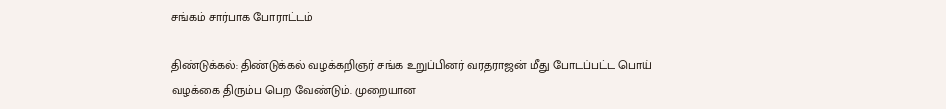சங்கம் சார்பாக போராட்டம்

திண்டுக்கல்: திண்டுக்கல் வழக்கறிஞர் சங்க உறுப்பினர் வரதராஜன் மீது போடப்பட்ட பொய் வழக்கை திரும்ப பெற வேண்டும். முறையான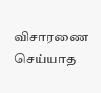விசாரணை செய்யாத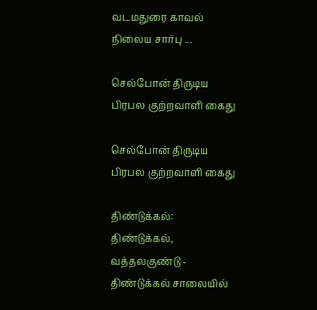வடமதுரை காவல் நிலைய சார்பு ...

செல்போன் திருடிய பிரபல குற்றவாளி கைது

செல்போன் திருடிய பிரபல குற்றவாளி கைது

திண்டுக்கல்: திண்டுக்கல், வத்தலகுண்டு - திண்டுக்கல் சாலையில்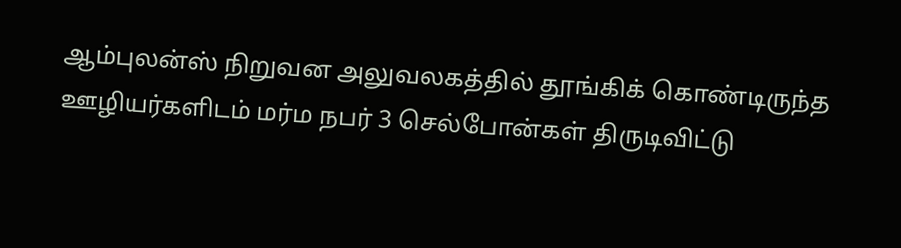ஆம்புலன்ஸ் நிறுவன அலுவலகத்தில் தூங்கிக் கொண்டிருந்த ஊழியர்களிடம் மர்ம நபர் 3 செல்போன்கள் திருடிவிட்டு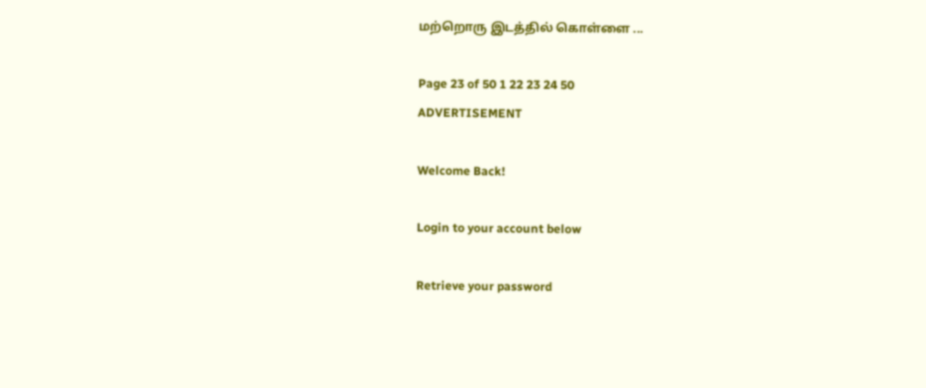மற்றொரு இடத்தில் கொள்ளை ...

Page 23 of 50 1 22 23 24 50
ADVERTISEMENT

Welcome Back!

Login to your account below

Retrieve your password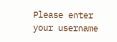Please enter your username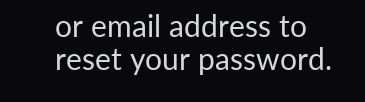or email address to reset your password.